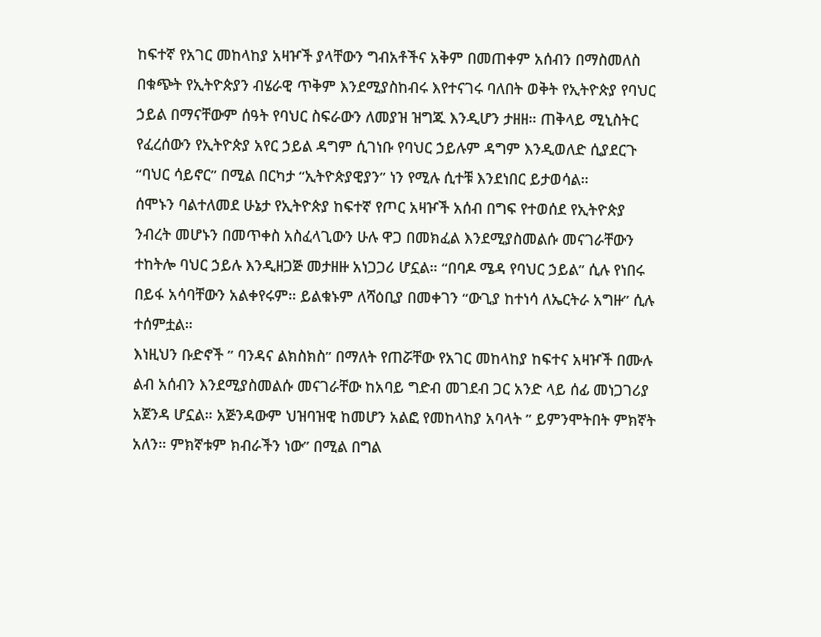ከፍተኛ የአገር መከላከያ አዛዦች ያላቸውን ግብአቶችና አቅም በመጠቀም አሰብን በማስመለስ በቁጭት የኢትዮጵያን ብሄራዊ ጥቅም እንደሚያስከብሩ እየተናገሩ ባለበት ወቅት የኢትዮጵያ የባህር ኃይል በማናቸውም ሰዓት የባህር ስፍራውን ለመያዝ ዝግጁ እንዲሆን ታዘዘ። ጠቅላይ ሚኒስትር የፈረሰውን የኢትዮጵያ አየር ኃይል ዳግም ሲገነቡ የባህር ኃይሉም ዳግም እንዲወለድ ሲያደርጉ “ባህር ሳይኖር” በሚል በርካታ “ኢትዮጵያዊያን” ነን የሚሉ ሲተቹ እንደነበር ይታወሳል።
ሰሞኑን ባልተለመደ ሁኔታ የኢትዮጵያ ከፍተኛ የጦር አዛዦች አሰብ በግፍ የተወሰደ የኢትዮጵያ ንብረት መሆኑን በመጥቀስ አስፈላጊውን ሁሉ ዋጋ በመክፈል እንደሚያስመልሱ መናገራቸውን ተከትሎ ባህር ኃይሉ እንዲዘጋጅ መታዘዙ አነጋጋሪ ሆኗል። “በባዶ ሜዳ የባህር ኃይል” ሲሉ የነበሩ በይፋ አሳባቸውን አልቀየሩም። ይልቁኑም ለሻዕቢያ በመቀገን “ውጊያ ከተነሳ ለኤርትራ አግዙ” ሲሉ ተሰምቷል።
እነዚህን ቡድኖች ” ባንዳና ልክስክስ” በማለት የጠሯቸው የአገር መከላከያ ከፍተና አዛዦች በሙሉ ልብ አሰብን እንደሚያስመልሱ መናገራቸው ከአባይ ግድብ መገደብ ጋር አንድ ላይ ሰፊ መነጋገሪያ አጀንዳ ሆኗል። አጅንዳውም ህዝባዝዊ ከመሆን አልፎ የመከላከያ አባላት ” ይምንሞትበት ምክኛት አለን። ምክኛቱም ክብራችን ነው” በሚል በግል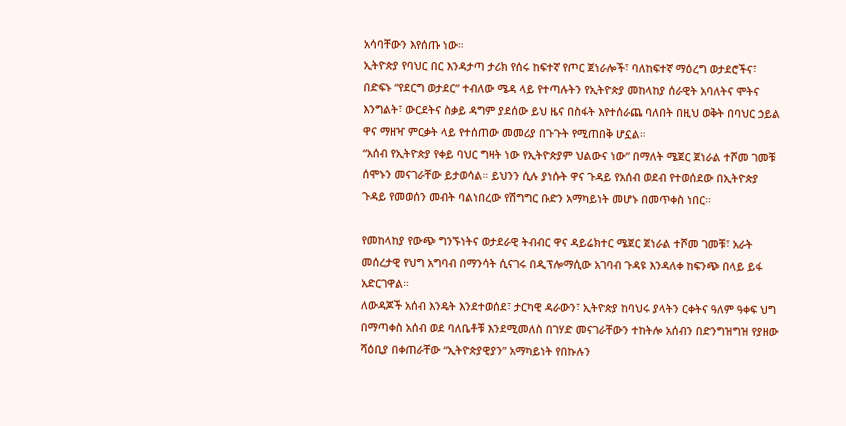አሳባቸውን እየሰጡ ነው።
ኢትዮጵያ የባህር በር እንዳታጣ ታሪክ የሰሩ ከፍተኛ የጦር ጀነራሎች፣ ባለከፍተኛ ማዕረግ ወታደሮችና፣ በድፍኑ “የደርግ ወታደር” ተብለው ሜዳ ላይ የተጣሉትን የኢትዮጵያ መከላከያ ሰራዊት አባለትና ሞትና እንግልት፣ ውርደትና ስቃይ ዳግም ያደሰው ይህ ዜና በስፋት እየተሰራጨ ባለበት በዚህ ወቅት በባህር ኃይል ዋና ማዘዣ ምርቃት ላይ የተሰጠው መመሪያ በጉጉት የሚጠበቅ ሆኗል።
“አሰብ የኢትዮጵያ የቀይ ባህር ግዛት ነው የኢትዮጵያም ህልውና ነው” በማለት ሜጀር ጀነራል ተሾመ ገመቹ ሰሞኑን መናገራቸው ይታወሳል። ይህንን ሲሉ ያነሱት ዋና ጉዳይ የአሰብ ወደብ የተወሰደው በኢትዮጵያ ጉዳይ የመወሰን መብት ባልነበረው የሽግግር ቡድን አማካይነት መሆኑ በመጥቀስ ነበር።

የመከላከያ የውጭ ግንኙነትና ወታደራዊ ትብብር ዋና ዳይሬክተር ሜጀር ጀነራል ተሾመ ገመቹ፣ አራት መሰረታዊ የህግ አግባብ በማንሳት ሲናገሩ በዲፕሎማሲው አገባብ ጉዳዩ እንዳለቀ ከፍንጭ በላይ ይፋ አድርገዋል።
ለውዳጆች አሰብ እንዴት እንደተወሰደ፣ ታርካዊ ዳራውን፣ ኢትዮጵያ ከባህሩ ያላትን ርቀትና ዓለም ዓቀፍ ህግ በማጣቀስ አሰብ ወደ ባለቤቶቹ እንደሚመለስ በገሃድ መናገራቸውን ተከትሎ አሰብን በድንግዝግዝ የያዘው ሻዕቢያ በቀጠራቸው “ኢትዮጵያዊያን” አማካይነት የበኩሉን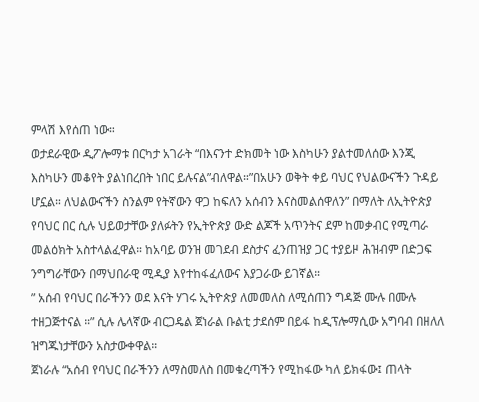ምላሽ እየሰጠ ነው።
ወታደራዊው ዲፖሎማቱ በርካታ አገራት “በእናንተ ድክመት ነው እስካሁን ያልተመለሰው እንጂ እስካሁን መቆየት ያልነበረበት ነበር ይሉናል”ብለዋል።”በአሁን ወቅት ቀይ ባህር የህልውናችን ጉዳይ ሆኗል። ለህልውናችን ስንልም የትኛውን ዋጋ ከፍለን አሰብን እናስመልሰዋለን” በማለት ለኢትዮጵያ የባህር በር ሲሉ ህይወታቸው ያለፉትን የኢትዮጵያ ውድ ልጆች አጥንትና ደም ከመቃብር የሚጣራ መልዕክት አስተላልፈዋል። ከአባይ ወንዝ መገደብ ደስታና ፈንጠዝያ ጋር ተያይዞ ሕዝብም በድጋፍ ንግግራቸውን በማህበራዊ ሚዲያ እየተከፋፈለውና እያጋራው ይገኛል።
” አሰብ የባህር በራችንን ወደ እናት ሃገሩ ኢትዮጵያ ለመመለስ ለሚሰጠን ግዳጅ ሙሉ በሙሉ ተዘጋጅተናል ።” ሲሉ ሌላኛው ብርጋዴል ጀነራል ቡልቲ ታደሰም በይፋ ከዲፕሎማሲው አግባብ በዘለለ ዝግጁነታቸውን አስታውቀዋል።
ጀነራሉ “አሰብ የባህር በራችንን ለማስመለስ በመቁረጣችን የሚከፋው ካለ ይክፋው፤ ጠላት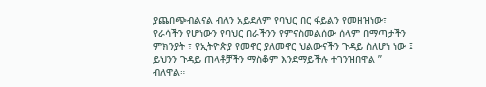ያጨበጭብልናል ብለን አይደለም የባህር በር ፋይልን የመዘዝነው፣ የራሳችን የሆነውን የባህር በራችንን የምናስመልሰው ሰላም በማጣታችን ምክንያት ፣ የኢትዮጵያ የመኖር ያለመኖር ህልውናችን ጉዳይ ስለሆነ ነው ፤ ይህንን ጉዳይ ጠላቶቻችን ማስቆም እንደማይችሉ ተገንዝበዋል ” ብለዋል።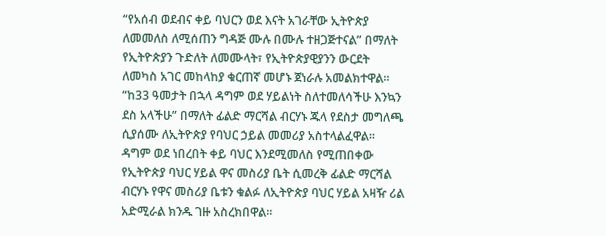“የአሰብ ወደብና ቀይ ባህርን ወደ እናት አገራቸው ኢትዮጵያ ለመመለስ ለሚሰጠን ግዳጅ ሙሉ በሙሉ ተዘጋጅተናል” በማለት የኢትዮጵያን ጉድለት ለመሙላት፣ የኢትዮጵያዊያንን ውርደት ለመካስ አገር መከላከያ ቁርጠኛ መሆኑ ጀነራሉ አመልክተዋል።
“ከ33 ዓመታት በኋላ ዳግም ወደ ሃይልነት ስለተመለሳችሁ እንኳን ደስ አላችሁ” በማለት ፊልድ ማርሻል ብርሃኑ ጁላ የደስታ መግለጫ ሲያሰሙ ለኢትዮጵያ የባህር ኃይል መመሪያ አስተላልፈዋል።
ዳግም ወደ ነበረበት ቀይ ባህር እንደሚመለስ የሚጠበቀው የኢትዮጵያ ባህር ሃይል ዋና መስሪያ ቤት ሲመረቅ ፊልድ ማርሻል ብርሃኑ የዋና መስሪያ ቤቱን ቁልፉ ለኢትዮጵያ ባህር ሃይል አዛዥ ሪል አድሚራል ክንዱ ገዙ አስረክበዋል።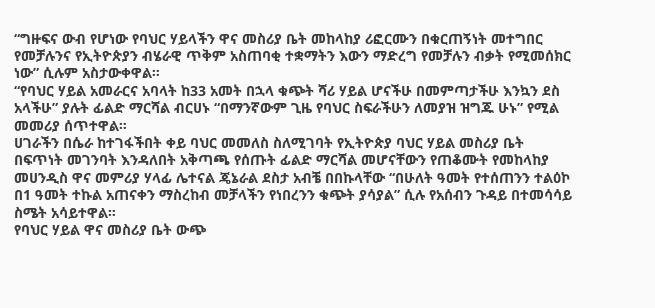“ግዙፍና ውብ የሆነው የባህር ሃይላችን ዋና መስሪያ ቤት መከላከያ ሪፎርሙን በቁርጠኝነት መተግበር የመቻሉንና የኢትዮጵያን ብሄራዊ ጥቅም አስጠባቂ ተቋማትን እውን ማድረግ የመቻሉን ብቃት የሚመሰክር ነው” ሲሉም አስታውቀዋል።
“የባህር ሃይል አመራርና አባላት ከ33 አመት በኋላ ቁጭት ሻሪ ሃይል ሆናችሁ በመምጣታችሁ እንኳን ደስ አላችሁ” ያሉት ፊልድ ማርሻል ብርሀኑ “በማንኛውም ጊዜ የባህር ስፍራችሁን ለመያዝ ዝግጁ ሁኑ” የሚል መመሪያ ሰጥተዋል።
ሀገራችን በሴራ ከተገፋችበት ቀይ ባህር መመለስ ስለሚገባት የኢትዮጵያ ባህር ሃይል መስሪያ ቤት በፍጥነት መገንባት እንዳለበት አቅጣጫ የሰጡት ፊልድ ማርሻል መሆናቸውን የጠቆሙት የመከላከያ መሀንዲስ ዋና መምሪያ ሃላፊ ሌተናል ጄኔራል ደስታ አብቼ በበኩላቸው “በሁለት ዓመት የተሰጠንን ተልዕኮ በ1 ዓመት ተኩል አጠናቀን ማስረከብ መቻላችን የነበረንን ቁጭት ያሳያል” ሲሉ የአሰብን ጉዳይ በተመሳሳይ ስሜት አሳይተዋል።
የባህር ሃይል ዋና መስሪያ ቤት ውጭ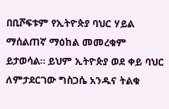በቢሾፍቱም የኢትዮጵያ ባህር ሃይል ማሰልጠኛ ማዕከል መመረቁም ይታወሳል። ይህም ኢትዮጵያ ወደ ቀይ ባህር ለምታደርገው ግስጋሴ አንዱና ትልቁ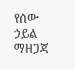የሰው ኃይል ማዘጋጃ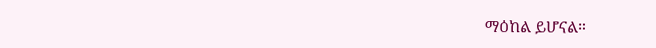ማዕከል ይሆናል።